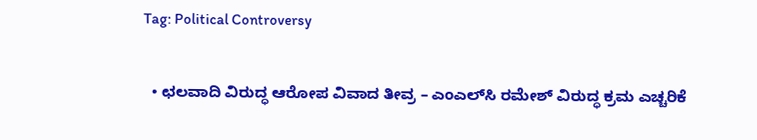Tag: Political Controversy

  • ಛಲವಾದಿ ವಿರುದ್ಧ ಆರೋಪ ವಿವಾದ ತೀವ್ರ – ಎಂಎಲ್‌ಸಿ ರಮೇಶ್ ವಿರುದ್ಧ ಕ್ರಮ ಎಚ್ಚರಿಕೆ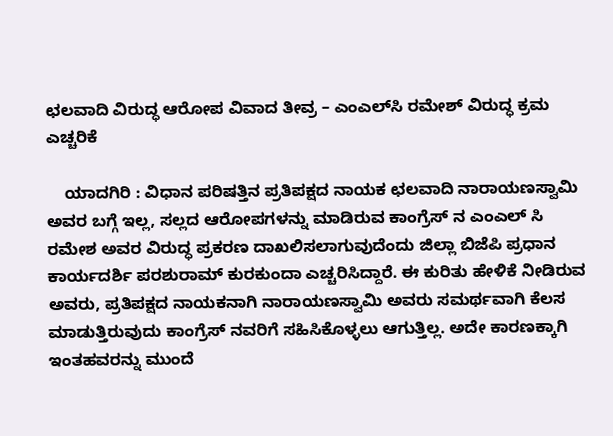ಛಲವಾದಿ ವಿರುದ್ಧ ಆರೋಪ ವಿವಾದ ತೀವ್ರ – ಎಂಎಲ್‌ಸಿ ರಮೇಶ್ ವಿರುದ್ಧ ಕ್ರಮ ಎಚ್ಚರಿಕೆ

    ಯಾದಗಿರಿ : ವಿಧಾನ ಪರಿಷತ್ತಿನ ಪ್ರತಿಪಕ್ಷದ ನಾಯಕ ಛಲವಾದಿ ನಾರಾಯಣಸ್ವಾಮಿ ಅವರ ಬಗ್ಗೆ ಇಲ್ಲ, ಸಲ್ಲದ ಆರೋಪಗಳನ್ನು ಮಾಡಿರುವ ಕಾಂಗ್ರೆಸ್ ನ ಎಂಎಲ್ ಸಿ ರಮೇಶ ಅವರ‌ ವಿರುದ್ಧ ಪ್ರಕರಣ ದಾಖಲಿಸಲಾಗುವುದೆಂದು ಜಿಲ್ಲಾ ಬಿಜೆಪಿ ಪ್ರಧಾನ ಕಾರ್ಯದರ್ಶಿ ಪರಶುರಾಮ್ ಕುರಕುಂದಾ ಎಚ್ಚರಿಸಿದ್ದಾರೆ. ಈ ಕುರಿತು ಹೇಳಿಕೆ ನೀಡಿರುವ ಅವರು, ಪ್ರತಿಪಕ್ಷದ ನಾಯಕನಾಗಿ ನಾರಾಯಣಸ್ವಾಮಿ ಅವರು ಸಮರ್ಥವಾಗಿ ಕೆಲಸ ಮಾಡುತ್ತಿರುವುದು ಕಾಂಗ್ರೆಸ್ ನವರಿಗೆ ಸಹಿಸಿಕೊಳ್ಳಲು ಆಗುತ್ತಿಲ್ಲ. ಅದೇ ಕಾರಣಕ್ಕಾಗಿ ಇಂತಹವರನ್ನು ಮುಂದೆ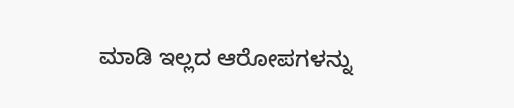ಮಾಡಿ ಇಲ್ಲದ ಆರೋಪಗಳನ್ನು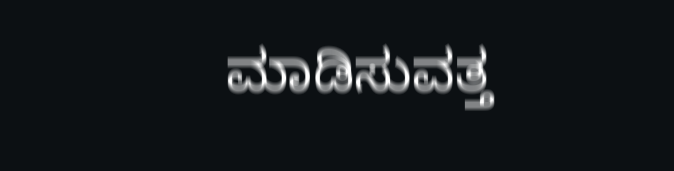ಮಾಡಿಸುವತ್ತ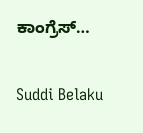ಕಾಂಗ್ರೆಸ್…

Suddi Belaku